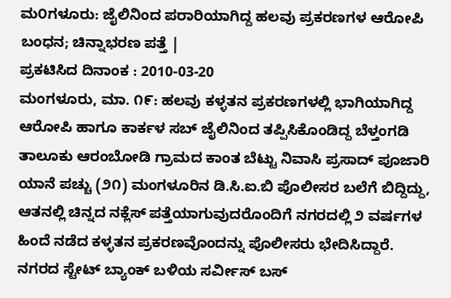ಮ೦ಗಳೂರು: ಜೈಲಿನಿಂದ ಪರಾರಿಯಾಗಿದ್ದ ಹಲವು ಪ್ರಕರಣಗಳ ಆರೋಪಿ ಬಂಧನ; ಚಿನ್ನಾಭರಣ ಪತ್ತೆ |
ಪ್ರಕಟಿಸಿದ ದಿನಾಂಕ : 2010-03-20
ಮಂಗಳೂರು, ಮಾ. ೧೯: ಹಲವು ಕಳ್ಳತನ ಪ್ರಕರಣಗಳಲ್ಲಿ ಭಾಗಿಯಾಗಿದ್ದ ಆರೋಪಿ ಹಾಗೂ ಕಾರ್ಕಳ ಸಬ್ ಜೈಲಿನಿಂದ ತಪ್ಪಿಸಿಕೊಂಡಿದ್ದ ಬೆಳ್ತಂಗಡಿ ತಾಲೂಕು ಆರಂಬೋಡಿ ಗ್ರಾಮದ ಕಾಂತ ಬೆಟ್ಟು ನಿವಾಸಿ ಪ್ರಸಾದ್ ಪೂಜಾರಿ ಯಾನೆ ಪಚ್ಚು (೨೧) ಮಂಗಳೂರಿನ ಡಿ.ಸಿ.ಐ.ಬಿ ಪೊಲೀಸರ ಬಲೆಗೆ ಬಿದ್ದಿದ್ದು, ಆತನಲ್ಲಿ ಚಿನ್ನದ ನಕ್ಲೆಸ್ ಪತ್ತೆಯಾಗುವುದರೊಂದಿಗೆ ನಗರದಲ್ಲಿ ೨ ವರ್ಷಗಳ ಹಿಂದೆ ನಡೆದ ಕಳ್ಳತನ ಪ್ರಕರಣವೊಂದನ್ನು ಪೊಲೀಸರು ಭೇದಿಸಿದ್ದಾರೆ.
ನಗರದ ಸ್ಟೇಟ್ ಬ್ಯಾಂಕ್ ಬಳಿಯ ಸರ್ವೀಸ್ ಬಸ್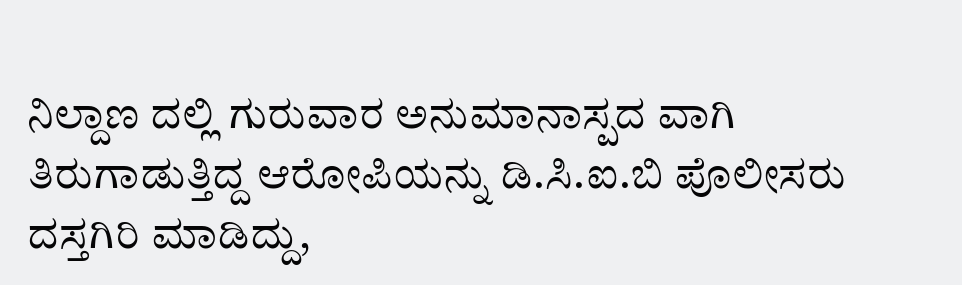ನಿಲ್ದಾಣ ದಲ್ಲಿ ಗುರುವಾರ ಅನುಮಾನಾಸ್ಪದ ವಾಗಿ ತಿರುಗಾಡುತ್ತಿದ್ದ ಆರೋಪಿಯನ್ನು ಡಿ.ಸಿ.ಐ.ಬಿ ಪೊಲೀಸರು ದಸ್ತಗಿರಿ ಮಾಡಿದ್ದು,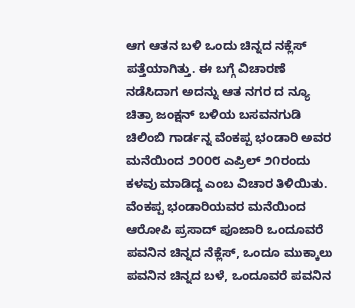ಆಗ ಆತನ ಬಳಿ ಒಂದು ಚಿನ್ನದ ನಕ್ಲೆಸ್ ಪತ್ತೆಯಾಗಿತ್ತು. ಈ ಬಗ್ಗೆ ವಿಚಾರಣೆ ನಡೆಸಿದಾಗ ಅದನ್ನು ಆತ ನಗರ ದ ನ್ಯೂ ಚಿತ್ರಾ ಜಂಕ್ಷನ್ ಬಳಿಯ ಬಸವನಗುಡಿ ಚಿಲಿಂಬಿ ಗಾರ್ಡನ್ನ ವೆಂಕಪ್ಪ ಭಂಡಾರಿ ಅವರ ಮನೆಯಿಂದ ೨೦೦೮ ಎಪ್ರಿಲ್ ೨೧ರಂದು ಕಳವು ಮಾಡಿದ್ದ ಎಂಬ ವಿಚಾರ ತಿಳಿಯಿತು.
ವೆಂಕಪ್ಪ ಭಂಡಾರಿಯವರ ಮನೆಯಿಂದ ಆರೋಪಿ ಪ್ರಸಾದ್ ಪೂಜಾರಿ ಒಂದೂವರೆ ಪವನಿನ ಚಿನ್ನದ ನೆಕ್ಲೆಸ್, ಒಂದೂ ಮುಕ್ಕಾಲು ಪವನಿನ ಚಿನ್ನದ ಬಳೆ, ಒಂದೂವರೆ ಪವನಿನ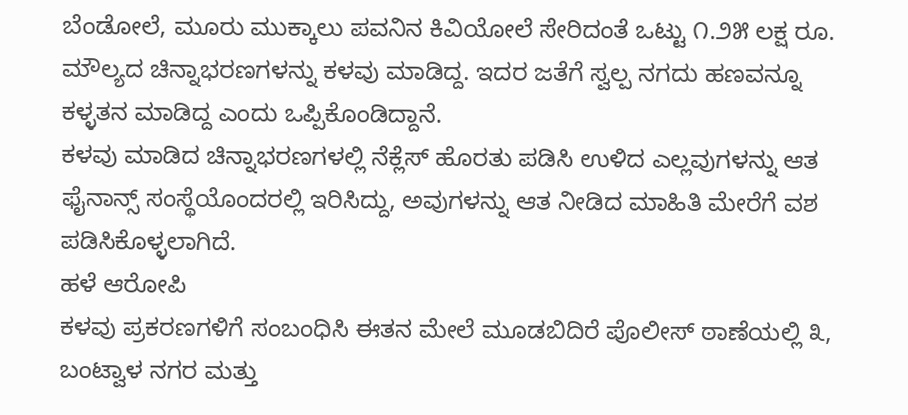ಬೆಂಡೋಲೆ, ಮೂರು ಮುಕ್ಕಾಲು ಪವನಿನ ಕಿವಿಯೋಲೆ ಸೇರಿದಂತೆ ಒಟ್ಟು ೧.೨೫ ಲಕ್ಷ ರೂ. ಮೌಲ್ಯದ ಚಿನ್ನಾಭರಣಗಳನ್ನು ಕಳವು ಮಾಡಿದ್ದ. ಇದರ ಜತೆಗೆ ಸ್ವಲ್ಪ ನಗದು ಹಣವನ್ನೂ ಕಳ್ಳತನ ಮಾಡಿದ್ದ ಎಂದು ಒಪ್ಪಿಕೊಂಡಿದ್ದಾನೆ.
ಕಳವು ಮಾಡಿದ ಚಿನ್ನಾಭರಣಗಳಲ್ಲಿ ನೆಕ್ಲೆಸ್ ಹೊರತು ಪಡಿಸಿ ಉಳಿದ ಎಲ್ಲವುಗಳನ್ನು ಆತ ಫೈನಾನ್ಸ್ ಸಂಸ್ಥೆಯೊಂದರಲ್ಲಿ ಇರಿಸಿದ್ದು, ಅವುಗಳನ್ನು ಆತ ನೀಡಿದ ಮಾಹಿತಿ ಮೇರೆಗೆ ವಶ ಪಡಿಸಿಕೊಳ್ಳಲಾಗಿದೆ.
ಹಳೆ ಆರೋಪಿ
ಕಳವು ಪ್ರಕರಣಗಳಿಗೆ ಸಂಬಂಧಿಸಿ ಈತನ ಮೇಲೆ ಮೂಡಬಿದಿರೆ ಪೊಲೀಸ್ ಠಾಣೆಯಲ್ಲಿ ೩, ಬಂಟ್ವಾಳ ನಗರ ಮತ್ತು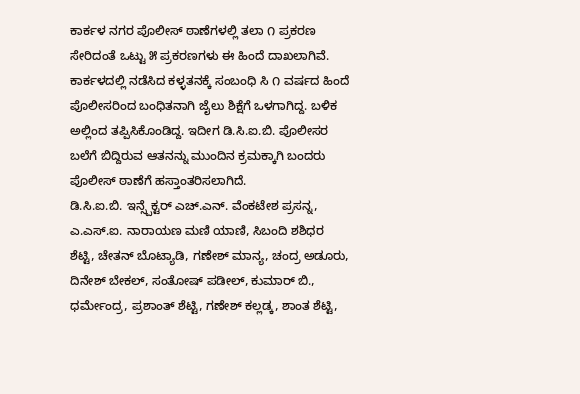ಕಾರ್ಕಳ ನಗರ ಪೊಲೀಸ್ ಠಾಣೆಗಳಲ್ಲಿ ತಲಾ ೧ ಪ್ರಕರಣ ಸೇರಿದಂತೆ ಒಟ್ಟು ೫ ಪ್ರಕರಣಗಳು ಈ ಹಿಂದೆ ದಾಖಲಾಗಿವೆ. ಕಾರ್ಕಳದಲ್ಲಿ ನಡೆಸಿದ ಕಳ್ಳತನಕ್ಕೆ ಸಂಬಂಧಿ ಸಿ ೧ ವರ್ಷದ ಹಿಂದೆ ಪೊಲೀಸರಿಂದ ಬಂಧಿತನಾಗಿ ಜೈಲು ಶಿಕ್ಷೆಗೆ ಒಳಗಾಗಿದ್ದ. ಬಳಿಕ ಅಲ್ಲಿಂದ ತಪ್ಪಿಸಿಕೊಂಡಿದ್ದ. ಇದೀಗ ಡಿ.ಸಿ.ಐ.ಬಿ. ಪೊಲೀಸರ ಬಲೆಗೆ ಬಿದ್ದಿರುವ ಆತನನ್ನು ಮುಂದಿನ ಕ್ರಮಕ್ಕಾಗಿ ಬಂದರು ಪೊಲೀಸ್ ಠಾಣೆಗೆ ಹಸ್ತಾಂತರಿಸಲಾಗಿದೆ.
ಡಿ.ಸಿ.ಐ.ಬಿ. ಇನ್ಸ್ಪೆಕ್ಟರ್ ಎಚ್.ಎನ್. ವೆಂಕಟೇಶ ಪ್ರಸನ್ನ, ಎ.ಎಸ್.ಐ. ನಾರಾಯಣ ಮಣಿ ಯಾಣಿ, ಸಿಬಂದಿ ಶಶಿಧರ ಶೆಟ್ಟಿ, ಚೇತನ್ ಬೊಟ್ಯಾಡಿ, ಗಣೇಶ್ ಮಾನ್ಯ, ಚಂದ್ರ ಅಡೂರು, ದಿನೇಶ್ ಬೇಕಲ್, ಸಂತೋಷ್ ಪಡೀಲ್, ಕುಮಾರ್ ಬಿ., ಧರ್ಮೇಂದ್ರ, ಪ್ರಶಾಂತ್ ಶೆಟ್ಟಿ, ಗಣೇಶ್ ಕಲ್ಲಡ್ಕ, ಶಾಂತ ಶೆಟ್ಟಿ,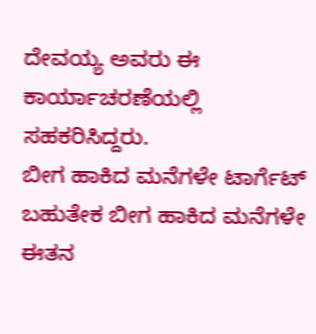ದೇವಯ್ಯ ಅವರು ಈ ಕಾರ್ಯಾಚರಣೆಯಲ್ಲಿ ಸಹಕರಿಸಿದ್ದರು.
ಬೀಗ ಹಾಕಿದ ಮನೆಗಳೇ ಟಾರ್ಗೆಟ್
ಬಹುತೇಕ ಬೀಗ ಹಾಕಿದ ಮನೆಗಳೇ ಈತನ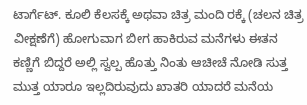ಟಾರ್ಗೆಟ್. ಕೂಲಿ ಕೆಲಸಕ್ಕೆ ಅಥವಾ ಚಿತ್ರ ಮಂದಿ ರಕ್ಕೆ (ಚಲನ ಚಿತ್ರ ವೀಕ್ಷಣೆಗೆ) ಹೋಗುವಾಗ ಬೀಗ ಹಾಕಿರುವ ಮನೆಗಳು ಈತನ ಕಣ್ಣಿಗೆ ಬಿದ್ದರೆ ಅಲ್ಲಿ ಸ್ವಲ್ಪ ಹೊತ್ತು ನಿಂತು ಆಚೀಚೆ ನೋಡಿ ಸುತ್ತ ಮುತ್ತ ಯಾರೂ ಇಲ್ಲದಿರುವುದು ಖಾತರಿ ಯಾದರೆ ಮನೆಯ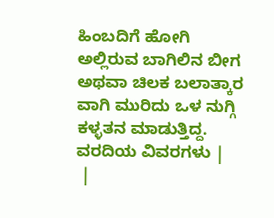ಹಿಂಬದಿಗೆ ಹೋಗಿ ಅಲ್ಲಿರುವ ಬಾಗಿಲಿನ ಬೀಗ ಅಥವಾ ಚಿಲಕ ಬಲಾತ್ಕಾರ ವಾಗಿ ಮುರಿದು ಒಳ ನುಗ್ಗಿ ಕಳ್ಳತನ ಮಾಡುತ್ತಿದ್ದ.
ವರದಿಯ ವಿವರಗಳು |
 |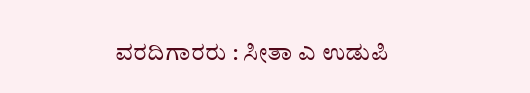ವರದಿಗಾರರು : ಸೀತಾ ಎ ಉಡುಪಿ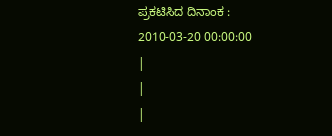ಪ್ರಕಟಿಸಿದ ದಿನಾಂಕ : 2010-03-20 00:00:00
|
|
|